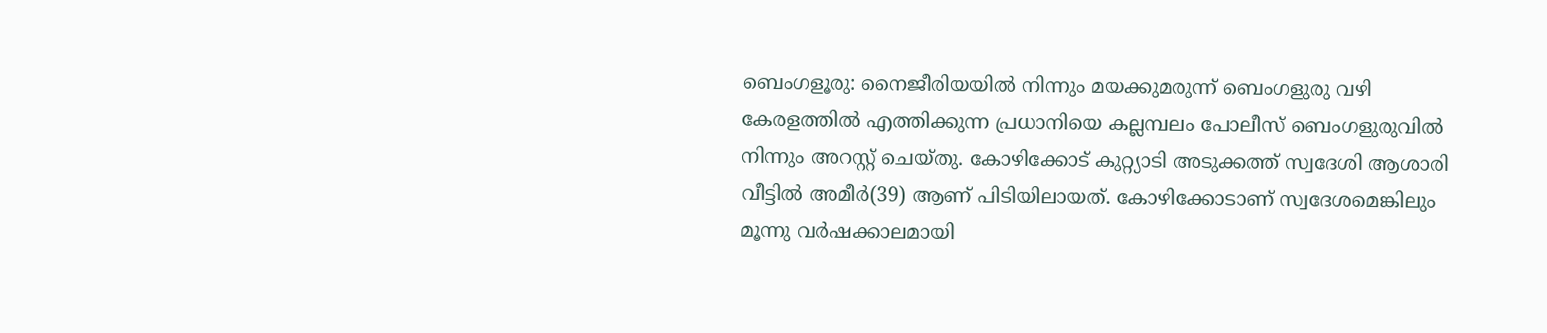ബെംഗളൂരു: നൈജീരിയയിൽ നിന്നും മയക്കുമരുന്ന് ബെംഗളുരു വഴി കേരളത്തിൽ എത്തിക്കുന്ന പ്രധാനിയെ കല്ലമ്പലം പോലീസ് ബെംഗളുരുവിൽ നിന്നും അറസ്റ്റ് ചെയ്തു. കോഴിക്കോട് കുറ്റ്യാടി അടുക്കത്ത് സ്വദേശി ആശാരി വീട്ടിൽ അമീർ(39) ആണ് പിടിയിലായത്. കോഴിക്കോടാണ് സ്വദേശമെങ്കിലും മൂന്നു വർഷക്കാലമായി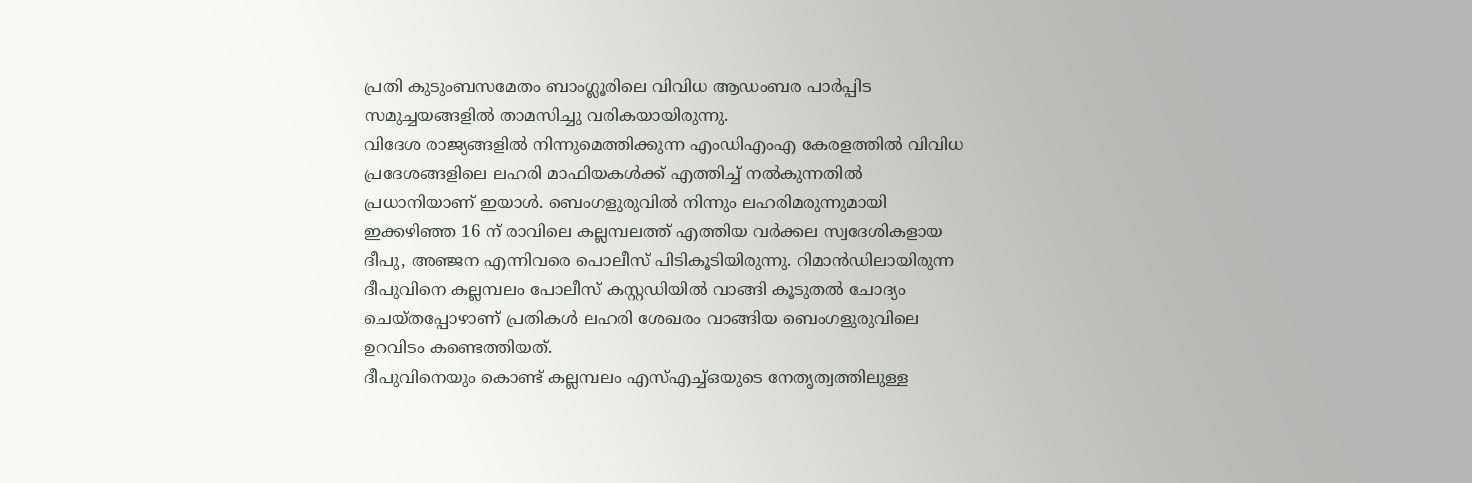പ്രതി കുടുംബസമേതം ബാംഗ്ലൂരിലെ വിവിധ ആഡംബര പാർപ്പിട സമുച്ചയങ്ങളിൽ താമസിച്ചു വരികയായിരുന്നു.
വിദേശ രാജ്യങ്ങളിൽ നിന്നുമെത്തിക്കുന്ന എംഡിഎംഎ കേരളത്തിൽ വിവിധ പ്രദേശങ്ങളിലെ ലഹരി മാഫിയകൾക്ക് എത്തിച്ച് നൽകുന്നതിൽ പ്രധാനിയാണ് ഇയാൾ. ബെംഗളുരുവിൽ നിന്നും ലഹരിമരുന്നുമായി ഇക്കഴിഞ്ഞ 16 ന് രാവിലെ കല്ലമ്പലത്ത് എത്തിയ വർക്കല സ്വദേശികളായ ദീപു, അഞ്ജന എന്നിവരെ പൊലീസ് പിടികൂടിയിരുന്നു. റിമാൻഡിലായിരുന്ന ദീപുവിനെ കല്ലമ്പലം പോലീസ് കസ്റ്റഡിയിൽ വാങ്ങി കൂടുതൽ ചോദ്യം ചെയ്തപ്പോഴാണ് പ്രതികൾ ലഹരി ശേഖരം വാങ്ങിയ ബെംഗളുരുവിലെ ഉറവിടം കണ്ടെത്തിയത്.
ദീപുവിനെയും കൊണ്ട് കല്ലമ്പലം എസ്എച്ച്ഒയുടെ നേതൃത്വത്തിലുള്ള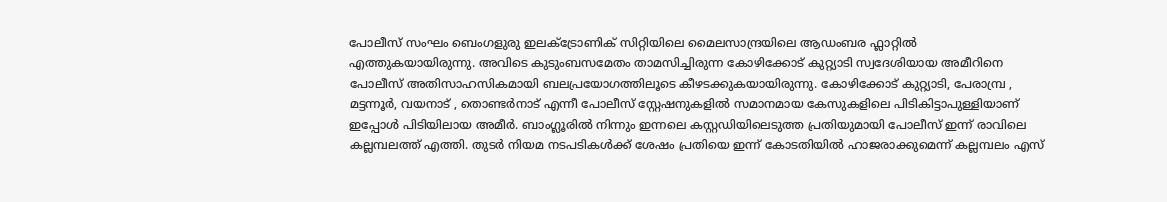പോലീസ് സംഘം ബെംഗളുരു ഇലക്ട്രോണിക് സിറ്റിയിലെ മൈലസാന്ദ്രയിലെ ആഡംബര ഫ്ലാറ്റിൽ എത്തുകയായിരുന്നു. അവിടെ കുടുംബസമേതം താമസിച്ചിരുന്ന കോഴിക്കോട് കുറ്റ്യാടി സ്വദേശിയായ അമീറിനെ പോലീസ് അതിസാഹസികമായി ബലപ്രയോഗത്തിലൂടെ കീഴടക്കുകയായിരുന്നു. കോഴിക്കോട് കുറ്റ്യാടി, പേരാമ്പ്ര , മട്ടന്നൂർ, വയനാട് , തൊണ്ടർനാട് എന്നീ പോലീസ് സ്റ്റേഷനുകളിൽ സമാനമായ കേസുകളിലെ പിടികിട്ടാപുള്ളിയാണ് ഇപ്പോൾ പിടിയിലായ അമീർ. ബാംഗ്ലൂരിൽ നിന്നും ഇന്നലെ കസ്റ്റഡിയിലെടുത്ത പ്രതിയുമായി പോലീസ് ഇന്ന് രാവിലെ കല്ലമ്പലത്ത് എത്തി. തുടർ നിയമ നടപടികൾക്ക് ശേഷം പ്രതിയെ ഇന്ന് കോടതിയിൽ ഹാജരാക്കുമെന്ന് കല്ലമ്പലം എസ്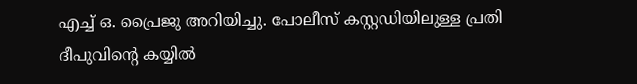എച്ച് ഒ. പ്രൈജു അറിയിച്ചു. പോലീസ് കസ്റ്റഡിയിലുള്ള പ്രതി ദീപുവിന്റെ കയ്യിൽ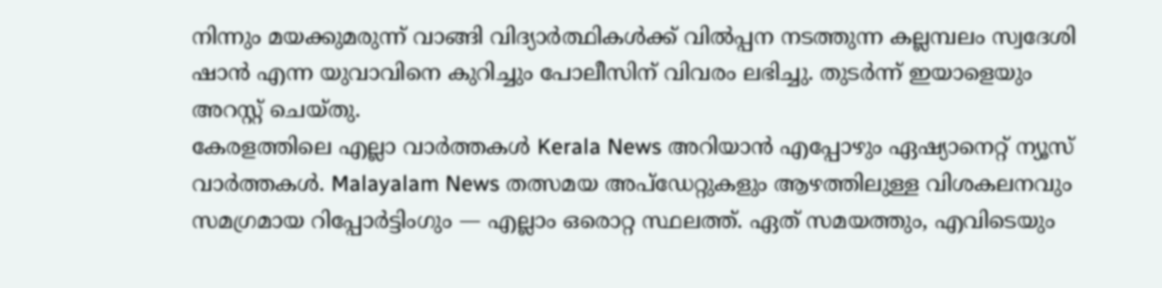നിന്നും മയക്കുമരുന്ന് വാങ്ങി വിദ്യാർത്ഥികൾക്ക് വിൽപ്പന നടത്തുന്ന കല്ലമ്പലം സ്വദേശി ഷാൻ എന്ന യുവാവിനെ കുറിച്ചും പോലീസിന് വിവരം ലഭിച്ചു. തുടർന്ന് ഇയാളെയും അറസ്റ്റ് ചെയ്തു.
കേരളത്തിലെ എല്ലാ വാർത്തകൾ Kerala News അറിയാൻ എപ്പോഴും ഏഷ്യാനെറ്റ് ന്യൂസ് വാർത്തകൾ. Malayalam News തത്സമയ അപ്ഡേറ്റുകളും ആഴത്തിലുള്ള വിശകലനവും സമഗ്രമായ റിപ്പോർട്ടിംഗും — എല്ലാം ഒരൊറ്റ സ്ഥലത്ത്. ഏത് സമയത്തും, എവിടെയും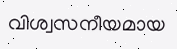വിശ്വസനീയമായ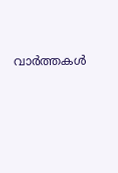വാർത്തകൾ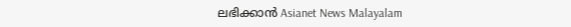ലഭിക്കാൻ Asianet News Malayalam